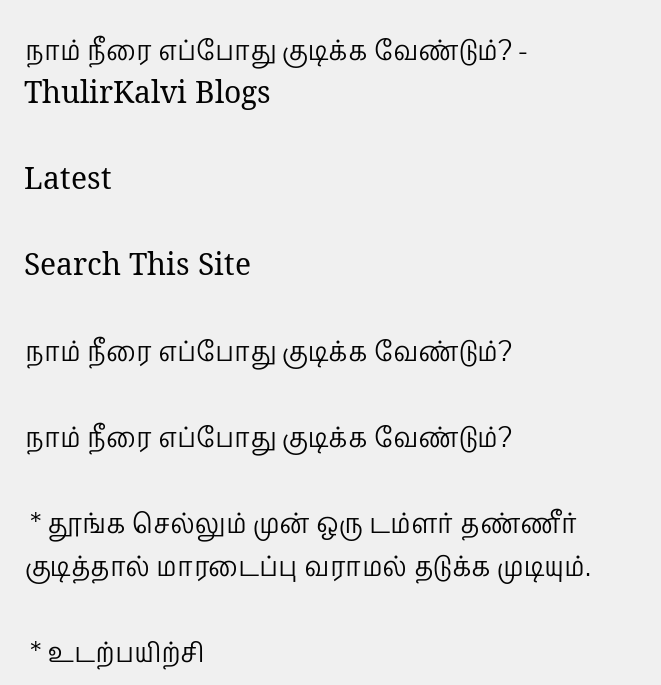நாம் நீரை எப்போது குடிக்க வேண்டும்? - ThulirKalvi Blogs

Latest

Search This Site

நாம் நீரை எப்போது குடிக்க வேண்டும்?

நாம் நீரை எப்போது குடிக்க வேண்டும்?

 * தூங்க செல்லும் முன் ஒரு டம்ளர் தண்ணீர் குடித்தால் மாரடைப்பு வராமல் தடுக்க முடியும்.

 * உடற்பயிற்சி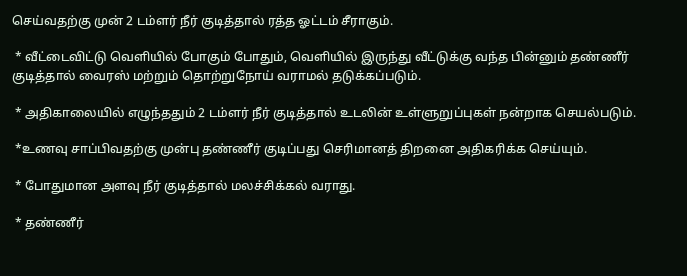செய்வதற்கு முன் 2 டம்ளர் நீர் குடித்தால் ரத்த ஓட்டம் சீராகும்.

 * வீட்டைவிட்டு வெளியில் போகும் போதும், வெளியில் இருந்து வீட்டுக்கு வந்த பின்னும் தண்ணீர் குடித்தால் வைரஸ் மற்றும் தொற்றுநோய் வராமல் தடுக்கப்படும்.

 * அதிகாலையில் எழுந்ததும் 2 டம்ளர் நீர் குடித்தால் உடலின் உள்ளுறுப்புகள் நன்றாக செயல்படும்.

 *உணவு சாப்பிவதற்கு முன்பு தண்ணீர் குடிப்பது செரிமானத் திறனை அதிகரிக்க செய்யும்.

 * போதுமான அளவு நீர் குடித்தால் மலச்சிக்கல் வராது.

 * தண்ணீர்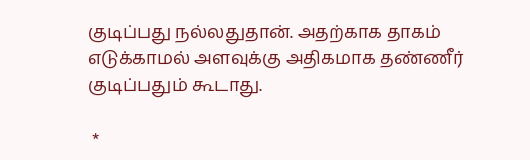குடிப்பது நல்லதுதான். அதற்காக தாகம் எடுக்காமல் அளவுக்கு அதிகமாக தண்ணீர் குடிப்பதும் கூடாது.

 *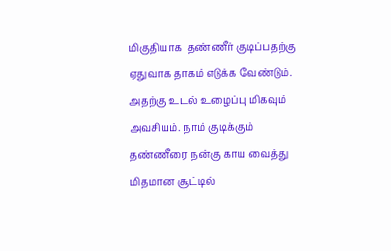மிகுதியாக  தண்ணீர் குடிப்பதற்கு ஏதுவாக தாகம் எடுக்க வேண்டும். அதற்கு உடல் உழைப்பு மிகவும் அவசியம். நாம் குடிக்கும் தண்ணீரை நன்கு காய வைத்து  மிதமான சூட்டில்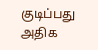குடிப்பது அதிக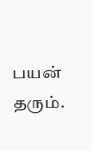பயன் தரும்.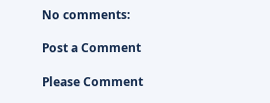No comments:

Post a Comment

Please Comment